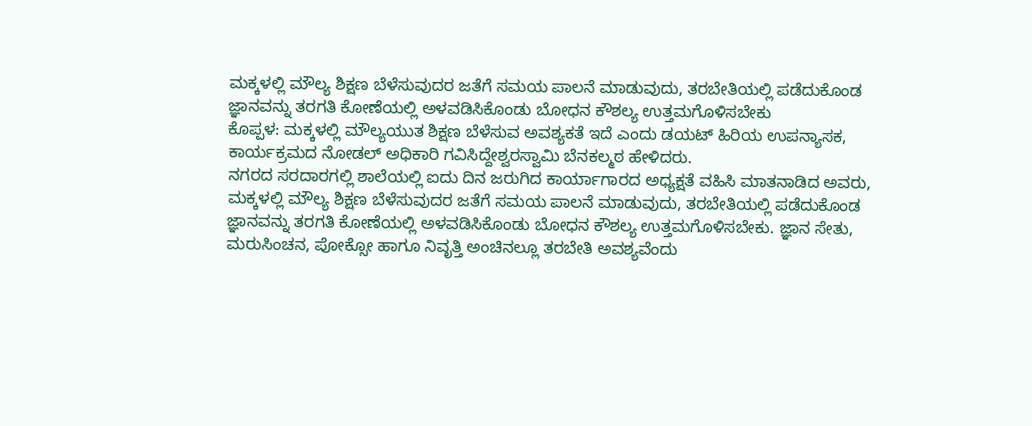ಮಕ್ಕಳಲ್ಲಿ ಮೌಲ್ಯ ಶಿಕ್ಷಣ ಬೆಳೆಸುವುದರ ಜತೆಗೆ ಸಮಯ ಪಾಲನೆ ಮಾಡುವುದು, ತರಬೇತಿಯಲ್ಲಿ ಪಡೆದುಕೊಂಡ ಜ್ಞಾನವನ್ನು ತರಗತಿ ಕೋಣೆಯಲ್ಲಿ ಅಳವಡಿಸಿಕೊಂಡು ಬೋಧನ ಕೌಶಲ್ಯ ಉತ್ತಮಗೊಳಿಸಬೇಕು
ಕೊಪ್ಪಳ: ಮಕ್ಕಳಲ್ಲಿ ಮೌಲ್ಯಯುತ ಶಿಕ್ಷಣ ಬೆಳೆಸುವ ಅವಶ್ಯಕತೆ ಇದೆ ಎಂದು ಡಯಟ್ ಹಿರಿಯ ಉಪನ್ಯಾಸಕ, ಕಾರ್ಯಕ್ರಮದ ನೋಡಲ್ ಅಧಿಕಾರಿ ಗವಿಸಿದ್ದೇಶ್ವರಸ್ವಾಮಿ ಬೆನಕಲ್ಮಠ ಹೇಳಿದರು.
ನಗರದ ಸರದಾರಗಲ್ಲಿ ಶಾಲೆಯಲ್ಲಿ ಐದು ದಿನ ಜರುಗಿದ ಕಾರ್ಯಾಗಾರದ ಅಧ್ಯಕ್ಷತೆ ವಹಿಸಿ ಮಾತನಾಡಿದ ಅವರು, ಮಕ್ಕಳಲ್ಲಿ ಮೌಲ್ಯ ಶಿಕ್ಷಣ ಬೆಳೆಸುವುದರ ಜತೆಗೆ ಸಮಯ ಪಾಲನೆ ಮಾಡುವುದು, ತರಬೇತಿಯಲ್ಲಿ ಪಡೆದುಕೊಂಡ ಜ್ಞಾನವನ್ನು ತರಗತಿ ಕೋಣೆಯಲ್ಲಿ ಅಳವಡಿಸಿಕೊಂಡು ಬೋಧನ ಕೌಶಲ್ಯ ಉತ್ತಮಗೊಳಿಸಬೇಕು. ಜ್ಞಾನ ಸೇತು, ಮರುಸಿಂಚನ, ಪೋಕ್ಸೋ ಹಾಗೂ ನಿವೃತ್ತಿ ಅಂಚಿನಲ್ಲೂ ತರಬೇತಿ ಅವಶ್ಯವೆಂದು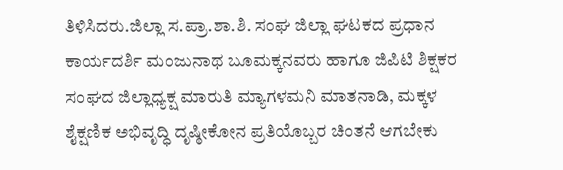ತಿಳಿಸಿದರು.ಜಿಲ್ಲಾ ಸ.ಪ್ರಾ.ಶಾ.ಶಿ. ಸಂಘ ಜಿಲ್ಲಾ ಘಟಕದ ಪ್ರಧಾನ ಕಾರ್ಯದರ್ಶಿ ಮಂಜುನಾಥ ಬೂಮಕ್ಕನವರು ಹಾಗೂ ಜಿಪಿಟಿ ಶಿಕ್ಷಕರ ಸಂಘದ ಜಿಲ್ಲಾಧ್ಯಕ್ಷ ಮಾರುತಿ ಮ್ಯಾಗಳಮನಿ ಮಾತನಾಡಿ, ಮಕ್ಕಳ ಶೈಕ್ಷಣಿಕ ಅಭಿವೃದ್ಧಿ ದೃಷ್ಠೀಕೋನ ಪ್ರತಿಯೊಬ್ಬರ ಚಿಂತನೆ ಆಗಬೇಕು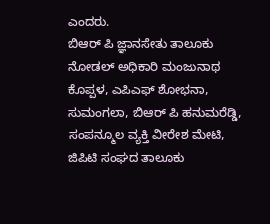ಎಂದರು.
ಬಿಆರ್ ಪಿ ಜ್ಞಾನಸೇತು ತಾಲೂಕು ನೋಡಲ್ ಅಧಿಕಾರಿ ಮಂಜುನಾಥ ಕೊಪ್ಪಳ, ಎಪಿಎಫ್ ಶೋಭನಾ, ಸುಮಂಗಲಾ, ಬಿಆರ್ ಪಿ ಹನುಮರೆಡ್ಡಿ, ಸಂಪನ್ಮೂಲ ವ್ಯಕ್ತಿ ವೀರೇಶ ಮೇಟಿ, ಜಿಪಿಟಿ ಸಂಘದ ತಾಲೂಕು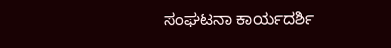ಸಂಘಟನಾ ಕಾರ್ಯದರ್ಶಿ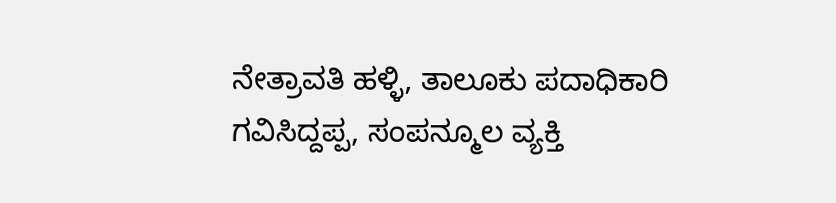ನೇತ್ರಾವತಿ ಹಳ್ಳಿ, ತಾಲೂಕು ಪದಾಧಿಕಾರಿ ಗವಿಸಿದ್ದಪ್ಪ, ಸಂಪನ್ಮೂಲ ವ್ಯಕ್ತಿ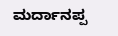ಮರ್ದಾನಪ್ಪ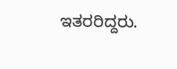ಇತರರಿದ್ದರು.